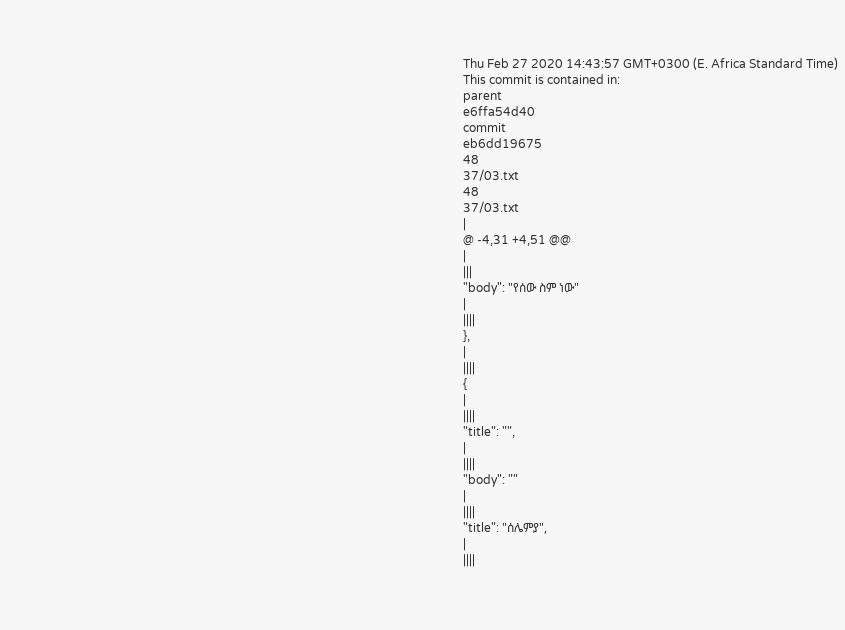Thu Feb 27 2020 14:43:57 GMT+0300 (E. Africa Standard Time)
This commit is contained in:
parent
e6ffa54d40
commit
eb6dd19675
48
37/03.txt
48
37/03.txt
|
@ -4,31 +4,51 @@
|
|||
"body": "የሰው ስም ነው"
|
||||
},
|
||||
{
|
||||
"title": "",
|
||||
"body": ""
|
||||
"title": "ሰሌምያ",
|
||||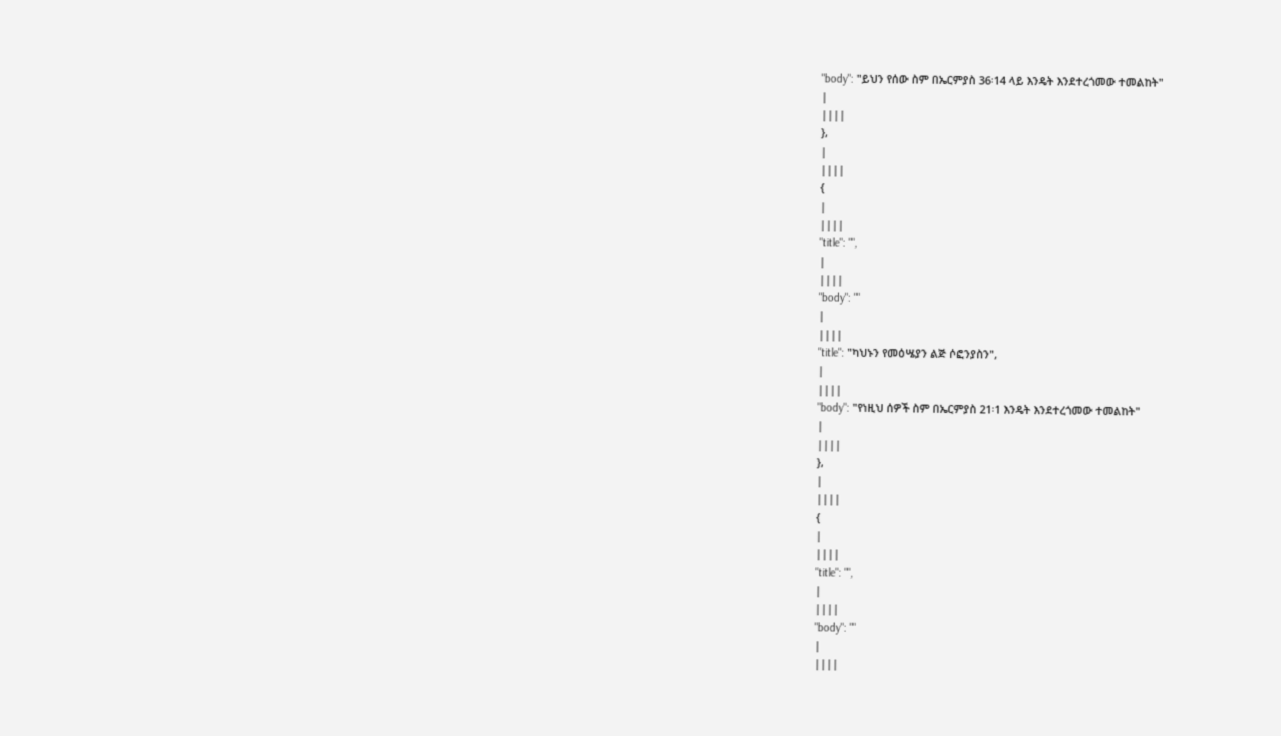"body": "ይህን የሰው ስም በኤርምያስ 36፡14 ላይ እንዴት እንደተረጎመው ተመልከት"
|
||||
},
|
||||
{
|
||||
"title": "",
|
||||
"body": ""
|
||||
"title": "ካህኑን የመዕሤያን ልጅ ሶፎንያስን",
|
||||
"body": "የነዚህ ሰዎች ስም በኤርምያስ 21፡1 እንዴት እንደተረጎመው ተመልከት"
|
||||
},
|
||||
{
|
||||
"title": "",
|
||||
"body": ""
|
||||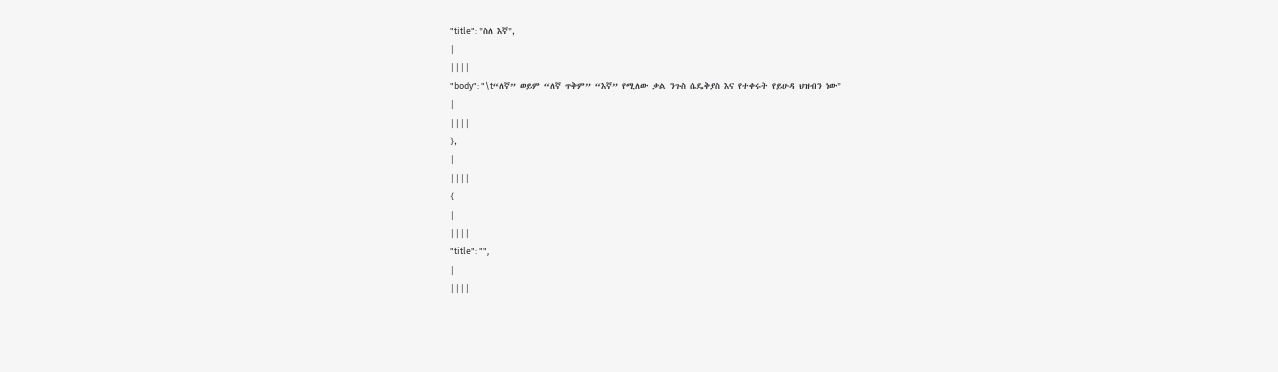"title": "ስለ እኛ",
|
||||
"body": "\t“ለኛ” ወይም “ለኛ ጥቅም” “እኛ” የሚለው ቃል ንጉስ ሴዴቅያስ እና የተቀሩት የይሁዳ ህዝብን ነው"
|
||||
},
|
||||
{
|
||||
"title": "",
|
||||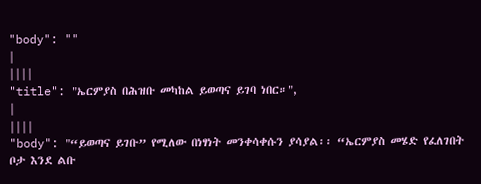"body": ""
|
||||
"title": "ኤርምያስ በሕዝቡ መካከል ይወጣና ይገባ ነበር።",
|
||||
"body": "“ይወጣና ይገቡ” የሚለው በነፃነት መንቀሳቀሱን ያሳያል፡፡ “ኤርምያስ መሄድ የፈለገበት ቦታ እንደ ልቡ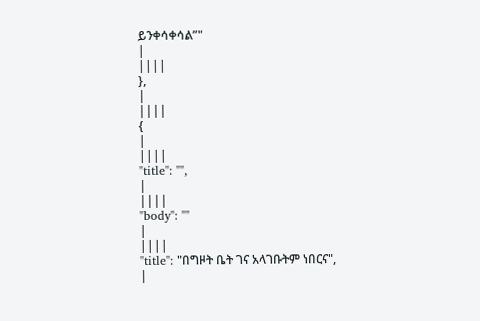ይንቀሳቀሳል”"
|
||||
},
|
||||
{
|
||||
"title": "",
|
||||
"body": ""
|
||||
"title": "በግዞት ቤት ገና አላገቡትም ነበርና",
|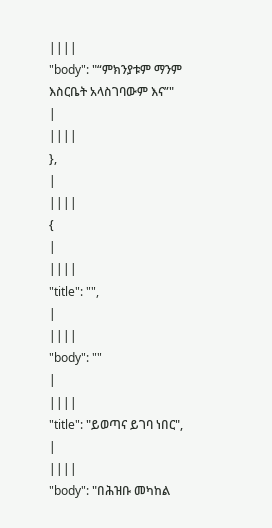||||
"body": "“ምክንያቱም ማንም እስርቤት አላስገባውም እና”"
|
||||
},
|
||||
{
|
||||
"title": "",
|
||||
"body": ""
|
||||
"title": "ይወጣና ይገባ ነበር",
|
||||
"body": "በሕዝቡ መካከል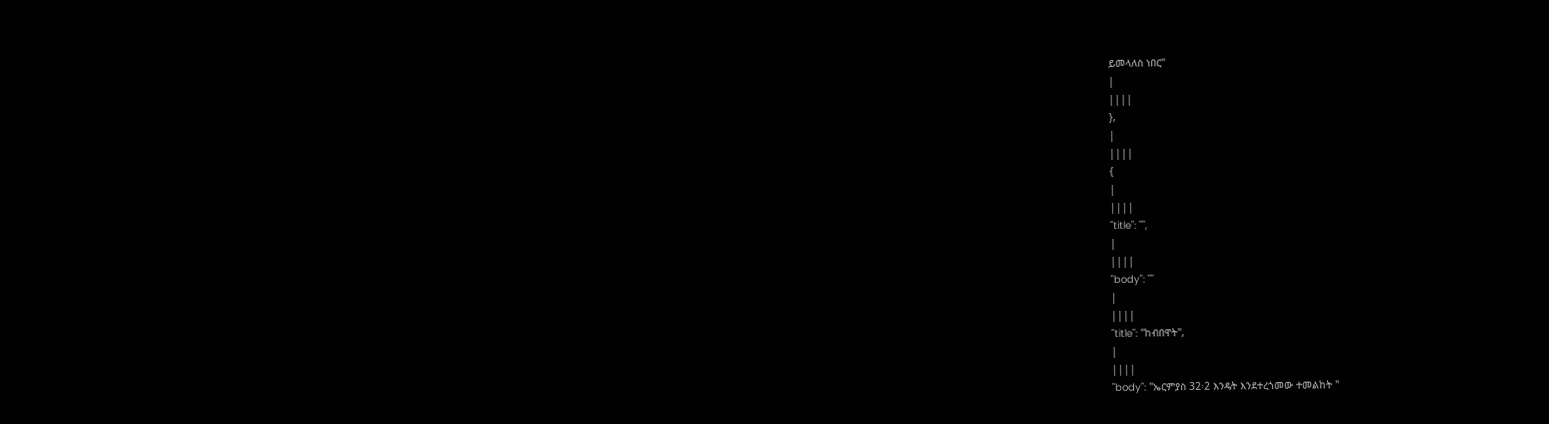ይመላለስ ነበር"
|
||||
},
|
||||
{
|
||||
"title": "",
|
||||
"body": ""
|
||||
"title": "ከብበዋት",
|
||||
"body": "ኤርምያስ 32፡2 እንዴት እንደተረጎመው ተመልከት "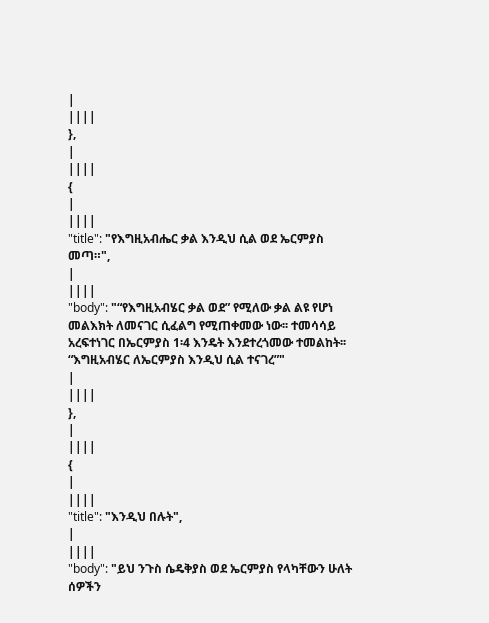|
||||
},
|
||||
{
|
||||
"title": "የእግዚአብሔር ቃል እንዲህ ሲል ወደ ኤርምያስ መጣ።",
|
||||
"body": "“የእግዚአብሄር ቃል ወደ” የሚለው ቃል ልዩ የሆነ መልእክት ለመናገር ሲፈልግ የሚጠቀመው ነው፡፡ ተመሳሳይ አረፍተነገር በኤርምያስ 1፡4 እንዴት እንደተረጎመው ተመልከት፡፡ “እግዚአብሄር ለኤርምያስ እንዲህ ሲል ተናገረ”"
|
||||
},
|
||||
{
|
||||
"title": "እንዲህ በሉት",
|
||||
"body": "ይህ ንጉስ ሴዴቅያስ ወደ ኤርምያስ የላካቸውን ሁለት ሰዎችን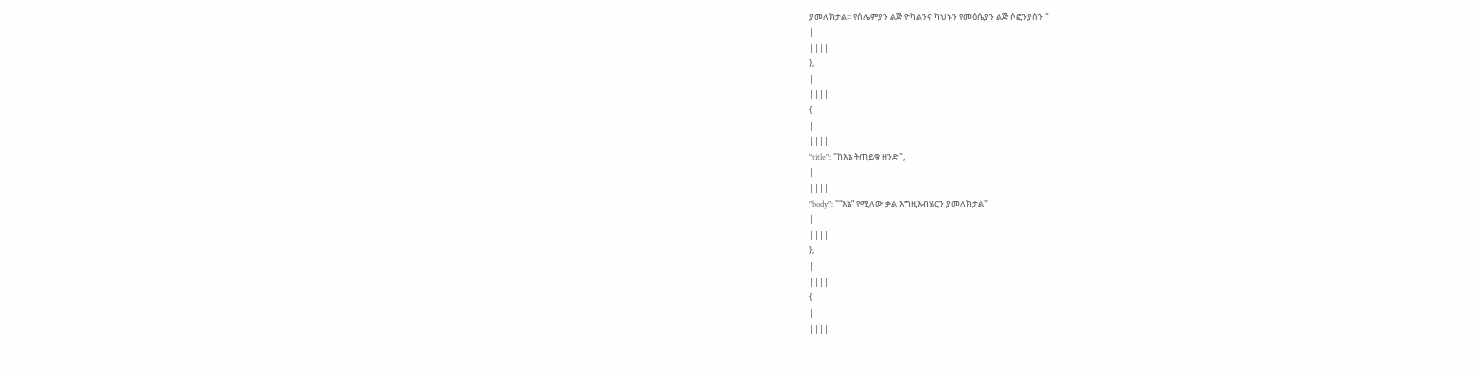ያመለክታል፡፡ የሰሌምያን ልጅ ዮካልንና ካህኑን የመዕሴያን ልጅ ሶፎንያስን "
|
||||
},
|
||||
{
|
||||
"title": "ከእኔ ትጠይቁ ዘንድ",
|
||||
"body": "“እኔ” የሚለው ቃል እግዚእብሄርን ያመለክታል"
|
||||
},
|
||||
{
|
||||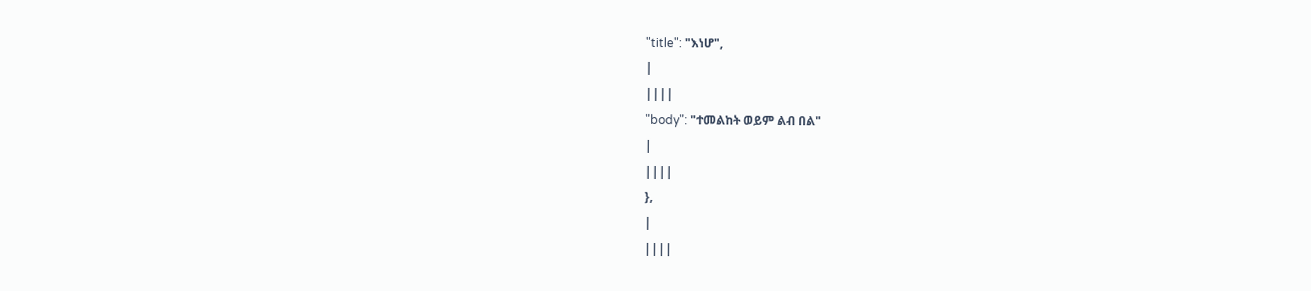"title": "እነሆ",
|
||||
"body": "ተመልከት ወይም ልብ በል"
|
||||
},
|
||||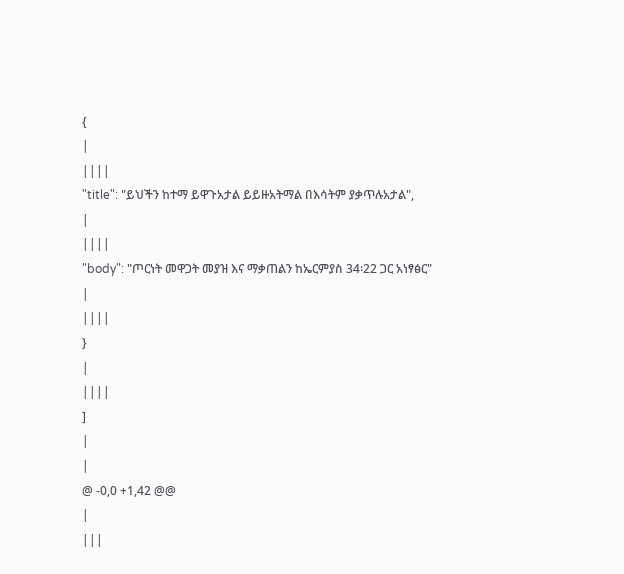{
|
||||
"title": "ይህችን ከተማ ይዋጉአታል ይይዙአትማል በእሳትም ያቃጥሉአታል",
|
||||
"body": "ጦርነት መዋጋት መያዝ እና ማቃጠልን ከኤርምያስ 34፡22 ጋር አነፃፅር"
|
||||
}
|
||||
]
|
|
@ -0,0 +1,42 @@
|
|||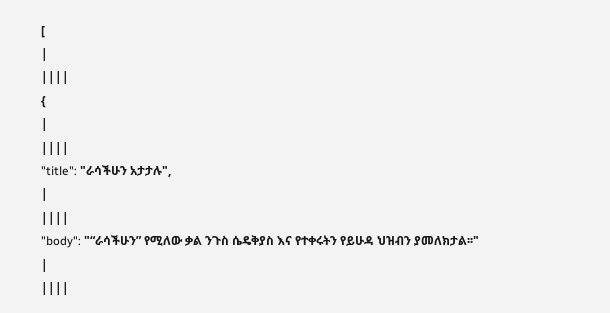[
|
||||
{
|
||||
"title": "ራሳችሁን አታታሉ",
|
||||
"body": "“ራሳችሁን” የሚለው ቃል ንጉስ ሴዴቅያስ እና የተቀሩትን የይሁዳ ህዝብን ያመለክታል፡፡"
|
||||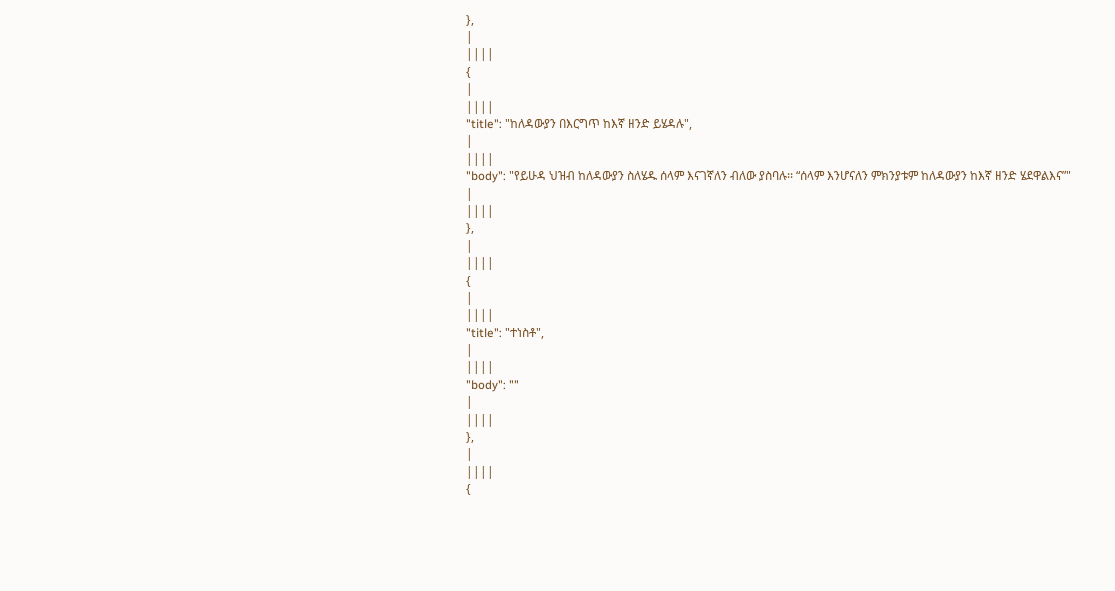},
|
||||
{
|
||||
"title": "ከለዳውያን በእርግጥ ከእኛ ዘንድ ይሄዳሉ",
|
||||
"body": "የይሁዳ ህዝብ ከለዳውያን ስለሄዱ ሰላም እናገኛለን ብለው ያስባሉ፡፡ “ሰላም እንሆናለን ምክንያቱም ከለዳውያን ከእኛ ዘንድ ሄደዋልእና”"
|
||||
},
|
||||
{
|
||||
"title": "ተነስቶ",
|
||||
"body": ""
|
||||
},
|
||||
{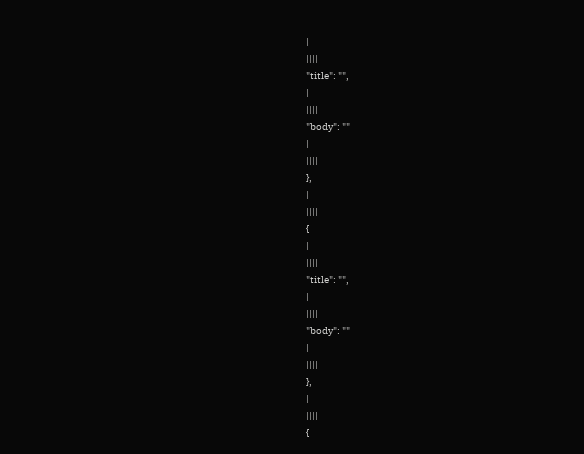|
||||
"title": "",
|
||||
"body": ""
|
||||
},
|
||||
{
|
||||
"title": "",
|
||||
"body": ""
|
||||
},
|
||||
{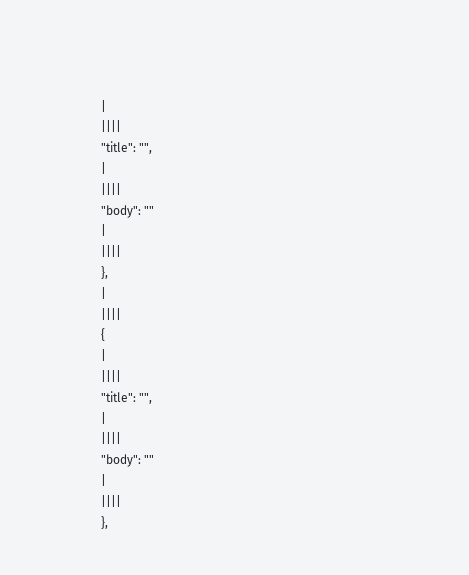|
||||
"title": "",
|
||||
"body": ""
|
||||
},
|
||||
{
|
||||
"title": "",
|
||||
"body": ""
|
||||
},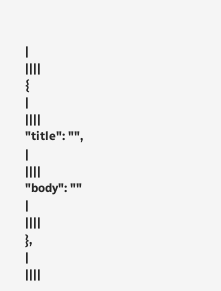|
||||
{
|
||||
"title": "",
|
||||
"body": ""
|
||||
},
|
||||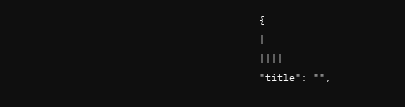{
|
||||
"title": "",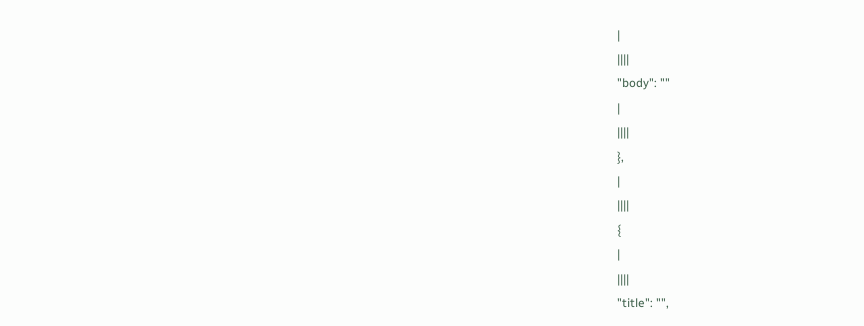|
||||
"body": ""
|
||||
},
|
||||
{
|
||||
"title": "",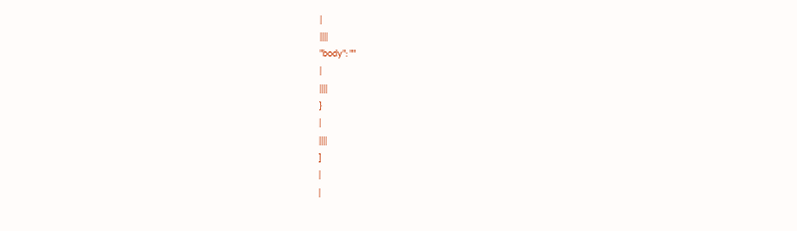|
||||
"body": ""
|
||||
}
|
||||
]
|
|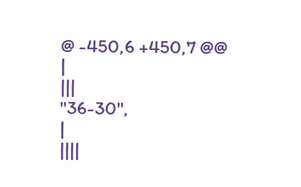@ -450,6 +450,7 @@
|
|||
"36-30",
|
||||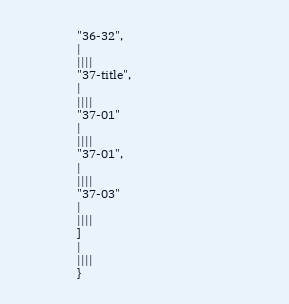"36-32",
|
||||
"37-title",
|
||||
"37-01"
|
||||
"37-01",
|
||||
"37-03"
|
||||
]
|
||||
}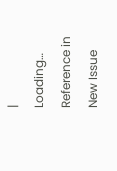|
Loading…
Reference in New Issue